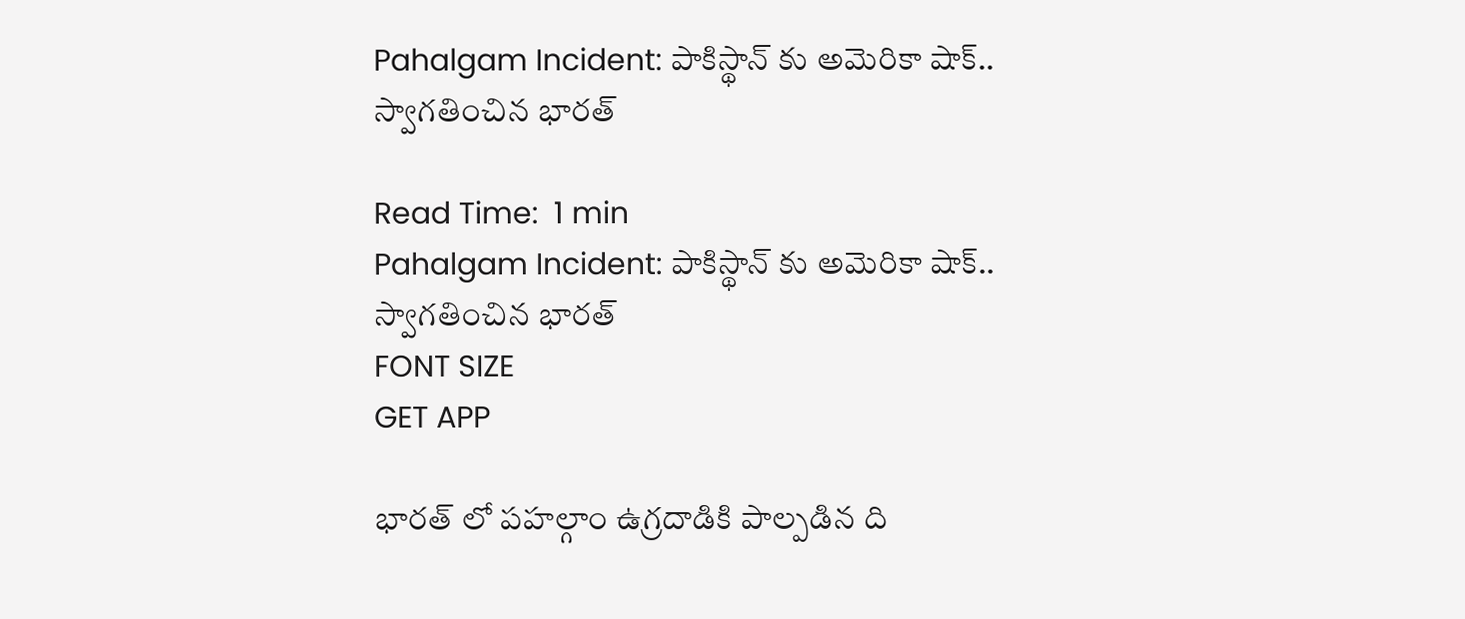Pahalgam Incident: పాకిస్థాన్ కు అమెరికా షాక్.. స్వాగతించిన భారత్

Read Time:  1 min
Pahalgam Incident: పాకిస్థాన్ కు అమెరికా షాక్.. స్వాగతించిన భారత్
FONT SIZE
GET APP

భారత్ లో పహల్గాం ఉగ్రదాడికి పాల్పడిన ది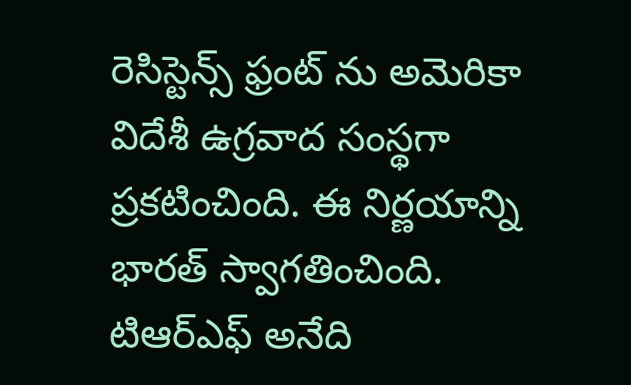రెసిస్టెన్స్ ఫ్రంట్ ను అమెరికా విదేశీ ఉగ్రవాద సంస్థగా ప్రకటించింది. ఈ నిర్ణయాన్ని భారత్ స్వాగతించింది. టిఆర్ఎఫ్ అనేది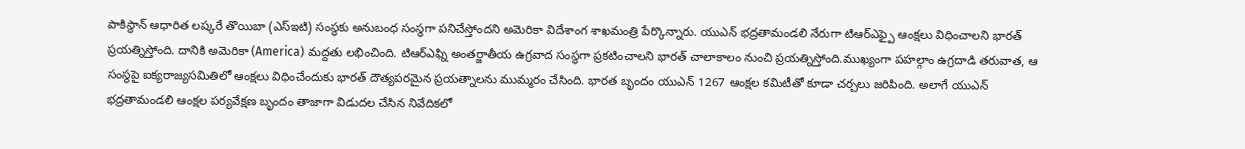పాకిస్థాన్ ఆధారిత లష్కరే తొయిబా (ఎస్ఇటి) సంస్థకు అనుబంధ సంస్థగా పనిచేస్తోందని అమెరికా విదేశాంగ శాఖమంత్రి పేర్కొన్నారు. యుఎన్ భద్రతామండలి నేరుగా టిఆర్ఎఫ్పై ఆంక్షలు విధించాలని భారత్ ప్రయత్నిస్తోంది. దానికి అమెరికా (America) మద్దతు లభించింది. టిఆర్ఎఫ్ని అంతర్జాతీయ ఉగ్రవాద సంస్థగా ప్రకటించాలని భారత్ చాలాకాలం నుంచి ప్రయత్నిస్తోంది.ముఖ్యంగా పహల్గాం ఉగ్రదాడి తరువాత, ఆ సంస్థపై ఐక్యరాజ్యసమితిలో ఆంక్షలు విధించేందుకు భారత్ దౌత్యపరమైన ప్రయత్నాలను ముమ్మరం చేసింది. భారత బృందం యుఎన్ 1267 ఆంక్షల కమిటీతో కూడా చర్చలు జరిపింది. అలాగే యుఎన్ భద్రతామండలి ఆంక్షల పర్యవేక్షణ బృందం తాజాగా విడుదల చేసిన నివేదికలో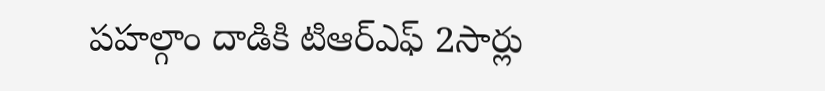పహల్గాం దాడికి టిఆర్ఎఫ్ 2సార్లు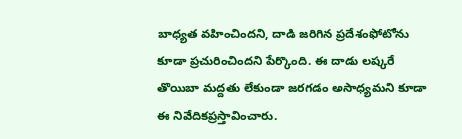బాధ్యత వహించిందని, దాడి జరిగిన ప్రదేశంఫోటోను కూడా ప్రచురించిందని పేర్కొంది. ఈ దాడు లష్కరే తొయిబా మద్దతు లేకుండా జరగడం అసాధ్యమని కూడా ఈ నివేదికప్రస్తావించారు.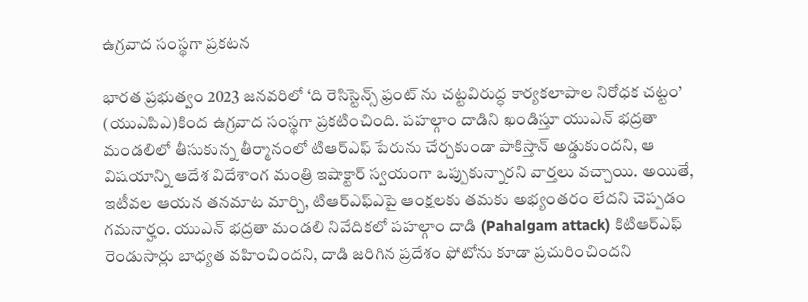ఉగ్రవాద సంస్థగా ప్రకటన

భారత ప్రభుత్వం 2023 జనవరిలో ‘ది రెసిస్టెన్స్ ఫ్రంట్ ను చట్టవిరుద్ధ కార్యకలాపాల నిరోధక చట్టం’ (యుఎపిఎ)కింద ఉగ్రవాద సంస్థగా ప్రకటించింది. పహల్గాం దాడిని ఖండిస్తూ యుఎన్ భద్రతా మండలిలో తీసుకున్న తీర్మానంలో టిఆర్ఎఫ్ పేరును చేర్చకుండా పాకిస్తాన్ అడ్డుకుందని, ఆ విషయాన్ని ఆదేశ విదేశాంగ మంత్రి ఇషాక్టార్ స్వయంగా ఒప్పుకున్నారని వార్తలు వచ్చాయి. అయితే, ఇటీవల ఆయన తనమాట మార్చి, టిఆర్ఎఫ్ఎపై ఆంక్షలకు తమకు అభ్యంతరం లేదని చెప్పడం గమనార్హం. యుఎన్ భద్రతా మండలి నివేదికలో పహల్గాం దాడి (Pahalgam attack) కిటిఆర్ఎఫ్ రెండుసార్లు బాధ్యత వహించిందని, దాడి జరిగిన ప్రదేశం ఫోటోను కూడా ప్రచురించిందని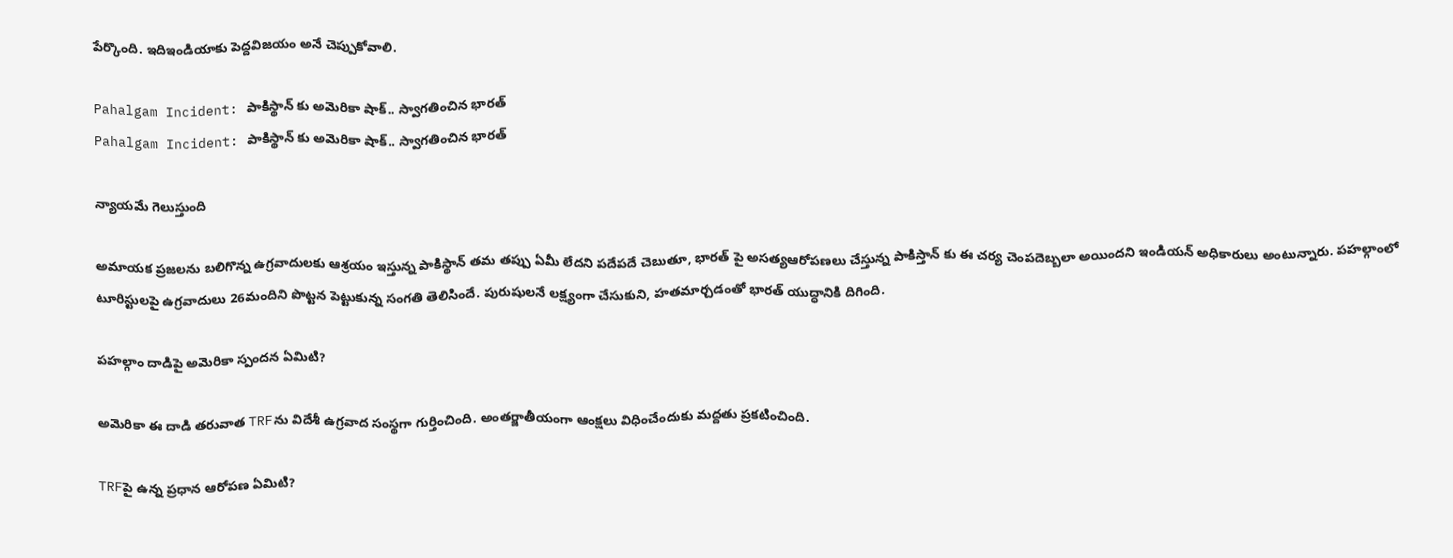పేర్కొంది. ఇదిఇండియాకు పెద్దవిజయం అనే చెప్పుకోవాలి.

Pahalgam Incident: పాకిస్థాన్ కు అమెరికా షాక్.. స్వాగతించిన భారత్
Pahalgam Incident: పాకిస్థాన్ కు అమెరికా షాక్.. స్వాగతించిన భారత్

న్యాయమే గెలుస్తుంది

అమాయక ప్రజలను బలిగొన్న ఉగ్రవాదులకు ఆశ్రయం ఇస్తున్న పాకిస్థాన్ తమ తప్పు ఏమీ లేదని పదేపదే చెబుతూ, భారత్ పై అసత్యఆరోపణలు చేస్తున్న పాకిస్తాన్ కు ఈ చర్య చెంపదెబ్బలా అయిందని ఇండియన్ అధికారులు అంటున్నారు. పహల్గాంలో టూరిస్టులపై ఉగ్రవాదులు 26మందిని పొట్టన పెట్టుకున్న సంగతి తెలిసిందే. పురుషులనే లక్ష్యంగా చేసుకుని, హతమార్చడంతో భారత్ యుద్ధానికి దిగింది.

పహల్గాం దాడిపై అమెరికా స్పందన ఏమిటి?

అమెరికా ఈ దాడి తరువాత TRFను విదేశీ ఉగ్రవాద సంస్థగా గుర్తించింది. అంతర్జాతీయంగా ఆంక్షలు విధించేందుకు మద్దతు ప్రకటించింది.

TRFపై ఉన్న ప్రధాన ఆరోపణ ఏమిటి?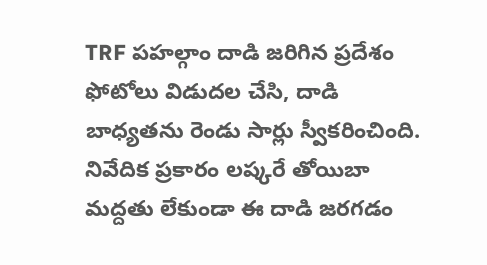TRF పహల్గాం దాడి జరిగిన ప్రదేశం ఫోటోలు విడుదల చేసి, దాడి బాధ్యతను రెండు సార్లు స్వీకరించింది. నివేదిక ప్రకారం లష్కరే తోయిబా మద్దతు లేకుండా ఈ దాడి జరగడం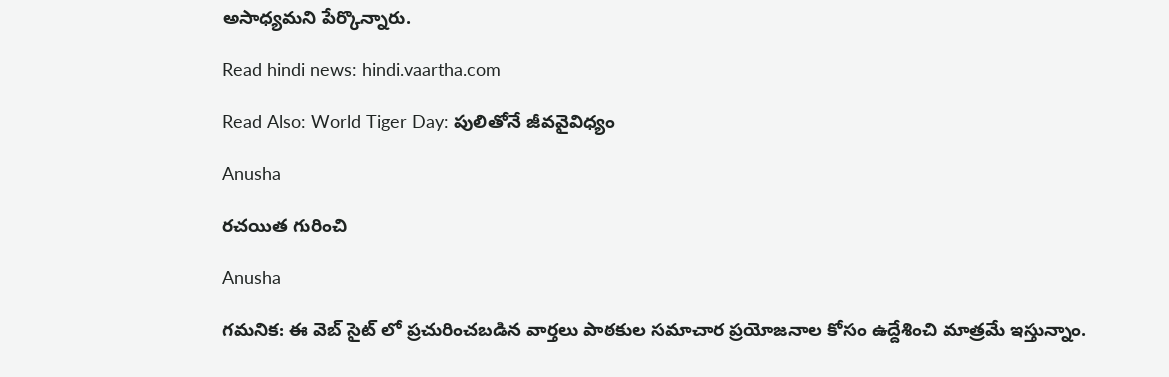అసాధ్యమని పేర్కొన్నారు.

Read hindi news: hindi.vaartha.com

Read Also: World Tiger Day: పులితోనే జీవవైవిధ్యం

Anusha

రచయిత గురించి

Anusha

గమనిక: ఈ వెబ్ సైట్ లో ప్రచురించబడిన వార్తలు పాఠకుల సమాచార ప్రయోజనాల కోసం ఉద్దేశించి మాత్రమే ఇస్తున్నాం.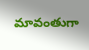మావంతుగా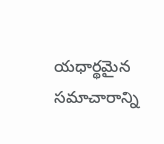యధార్థమైన సమాచారాన్ని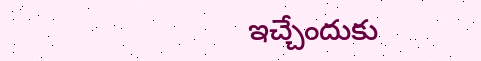ఇచ్చేందుకు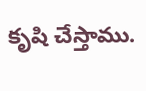కృషి చేస్తాము.